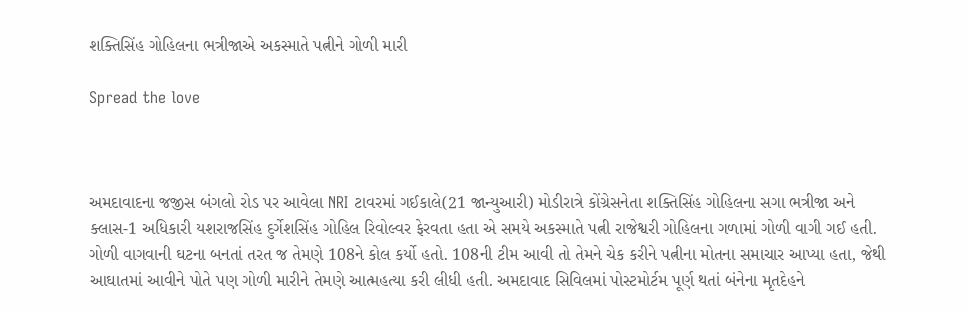શક્તિસિંહ ગોહિલના ભત્રીજાએ અકસ્માતે પત્નીને ગોળી મારી

Spread the love



અમદાવાદના જજીસ બંગલો રોડ પર આવેલા NRI ટાવરમાં ગઈકાલે(21 જાન્યુઆરી) મોડીરાત્રે કોંગ્રેસનેતા શક્તિસિંહ ગોહિલના સગા ભત્રીજા અને ક્લાસ-1 અધિકારી યશરાજસિંહ દુર્ગેશસિંહ ગોહિલ રિવોલ્વર ફેરવતા હતા એ સમયે અકસ્માતે પત્ની રાજેશ્વરી ગોહિલના ગળામાં ગોળી વાગી ગઈ હતી. ગોળી વાગવાની ઘટના બનતાં તરત જ તેમણે 108ને કોલ કર્યો હતો. 108ની ટીમ આવી તો તેમને ચેક કરીને પત્નીના મોતના સમાચાર આપ્યા હતા, જેથી આઘાતમાં આવીને પોતે પણ ગોળી મારીને તેમણે આત્મહત્યા કરી લીધી હતી. અમદાવાદ સિવિલમાં પોસ્ટમોર્ટમ પૂર્ણ થતાં બંનેના મૃતદેહને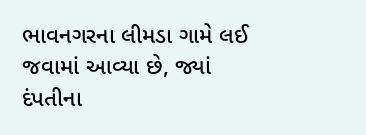ભાવનગરના લીમડા ગામે લઈ જવામાં આવ્યા છે, જ્યાં દંપતીના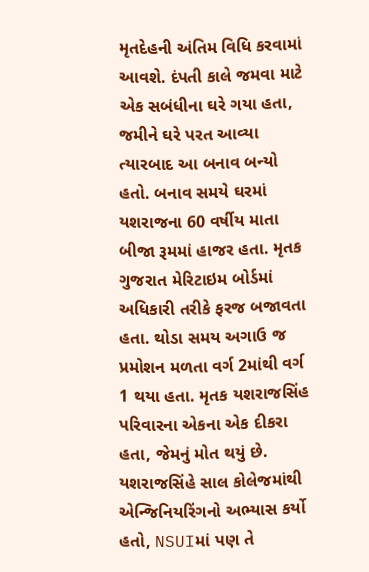મૃતદેહની અંતિમ વિધિ કરવામાં આવશે. દંપતી કાલે જમવા માટે એક સબંધીના ઘરે ગયા હતા, જમીને ઘરે પરત આવ્યા ત્યારબાદ આ બનાવ બન્યો હતો. બનાવ સમયે ઘરમાં યશરાજના 60 વર્ષીય માતા બીજા રૂમમાં હાજર હતા. મૃતક ગુજરાત મેરિટાઇમ બોર્ડમાં અધિકારી તરીકે ફરજ બજાવતા હતા. થોડા સમય અગાઉ જ પ્રમોશન મળતા વર્ગ 2માંથી વર્ગ 1 થયા હતા. મૃતક યશરાજસિંહ પરિવારના એકના એક દીકરા હતા, જેમનું મોત થયું છે. યશરાજસિંહે સાલ કોલેજમાંથી એન્જિનિયરિંગનો અભ્યાસ કર્યો હતો, NSUIમાં પણ તે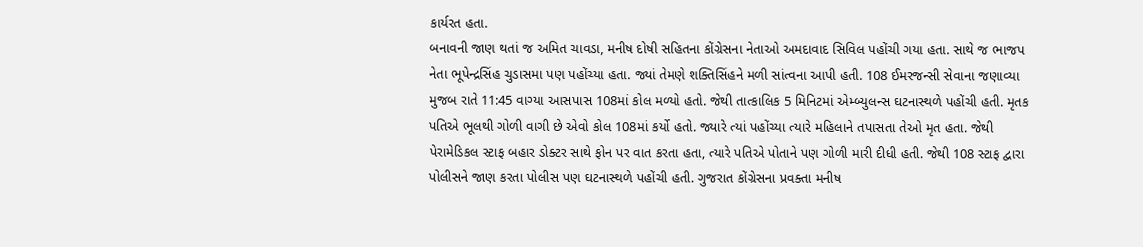કાર્યરત હતા.
બનાવની જાણ થતાં જ અમિત ચાવડા, મનીષ દોષી સહિતના કોંગ્રેસના નેતાઓ અમદાવાદ સિવિલ પહોંચી ગયા હતા. સાથે જ ભાજપ નેતા ભૂપેન્દ્રસિંહ ચુડાસમા પણ પહોંચ્યા હતા. જ્યાં તેમણે શક્તિસિંહને મળી સાંત્વના આપી હતી. 108 ઈમરજન્સી સેવાના જણાવ્યા મુજબ રાતે 11:45 વાગ્યા આસપાસ 108માં કોલ મળ્યો હતો. જેથી તાત્કાલિક 5 મિનિટમાં એમ્બ્યુલન્સ ઘટનાસ્થળે પહોંચી હતી. મૃતક પતિએ ભૂલથી ગોળી વાગી છે એવો કોલ 108માં કર્યો હતો. જ્યારે ત્યાં પહોંચ્યા ત્યારે મહિલાને તપાસતા તેઓ મૃત હતા. જેથી પેરામેડિકલ સ્ટાફ બહાર ડોક્ટર સાથે ફોન પર વાત કરતા હતા, ત્યારે પતિએ પોતાને પણ ગોળી મારી દીધી હતી. જેથી 108 સ્ટાફ દ્વારા પોલીસને જાણ કરતા પોલીસ પણ ઘટનાસ્થળે પહોંચી હતી. ગુજરાત કોંગ્રેસના પ્રવક્તા મનીષ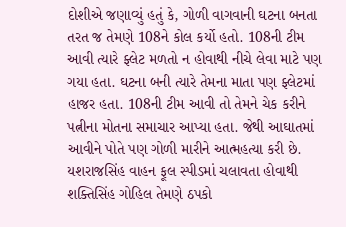દોશીએ જણાવ્યું હતું કે, ગોળી વાગવાની ઘટના બનતા તરત જ તેમણે 108ને કોલ કર્યો હતો. 108ની ટીમ આવી ત્યારે ફ્લેટ મળતો ન હોવાથી નીચે લેવા માટે પણ ગયા હતા. ઘટના બની ત્યારે તેમના માતા પણ ફ્લેટમાં હાજર હતા. 108ની ટીમ આવી તો તેમને ચેક કરીને પત્નીના મોતના સમાચાર આપ્યા હતા. જેથી આઘાતમાં આવીને પોતે પણ ગોળી મારીને આત્મહત્યા કરી છે. યશરાજસિંહ વાહન ફૂલ સ્પીડમાં ચલાવતા હોવાથી શક્તિસિંહ ગોહિલ તેમણે ઠપકો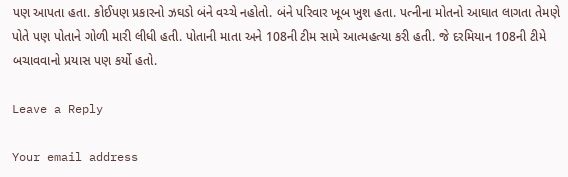પણ આપતા હતા. કોઈપણ પ્રકારનો ઝઘડો બંને વચ્ચે નહોતો. બંને પરિવાર ખૂબ ખુશ હતા. પત્નીના મોતનો આઘાત લાગતા તેમણે પોતે પણ પોતાને ગોળી મારી લીધી હતી. પોતાની માતા અને 108ની ટીમ સામે આત્મહત્યા કરી હતી. જે દરમિયાન 108ની ટીમે બચાવવાનો પ્રયાસ પણ કર્યો હતો.

Leave a Reply

Your email address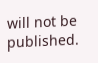will not be published.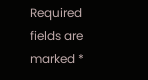Required fields are marked *